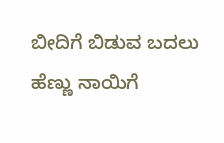ಬೀದಿಗೆ ಬಿಡುವ ಬದಲು ಹೆಣ್ಣು ನಾಯಿಗೆ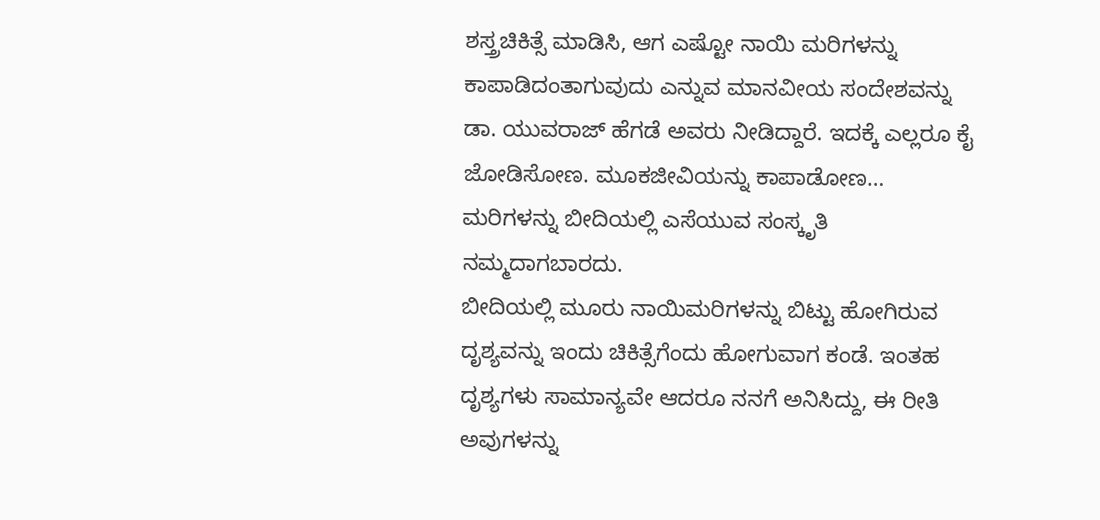ಶಸ್ತ್ರಚಿಕಿತ್ಸೆ ಮಾಡಿಸಿ, ಆಗ ಎಷ್ಟೋ ನಾಯಿ ಮರಿಗಳನ್ನು ಕಾಪಾಡಿದಂತಾಗುವುದು ಎನ್ನುವ ಮಾನವೀಯ ಸಂದೇಶವನ್ನು ಡಾ. ಯುವರಾಜ್ ಹೆಗಡೆ ಅವರು ನೀಡಿದ್ದಾರೆ. ಇದಕ್ಕೆ ಎಲ್ಲರೂ ಕೈ ಜೋಡಿಸೋಣ. ಮೂಕಜೀವಿಯನ್ನು ಕಾಪಾಡೋಣ…
ಮರಿಗಳನ್ನು ಬೀದಿಯಲ್ಲಿ ಎಸೆಯುವ ಸಂಸ್ಕೃತಿ ನಮ್ಮದಾಗಬಾರದು.
ಬೀದಿಯಲ್ಲಿ ಮೂರು ನಾಯಿಮರಿಗಳನ್ನು ಬಿಟ್ಟು ಹೋಗಿರುವ ದೃಶ್ಯವನ್ನು ಇಂದು ಚಿಕಿತ್ಸೆಗೆಂದು ಹೋಗುವಾಗ ಕಂಡೆ. ಇಂತಹ ದೃಶ್ಯಗಳು ಸಾಮಾನ್ಯವೇ ಆದರೂ ನನಗೆ ಅನಿಸಿದ್ದು, ಈ ರೀತಿ ಅವುಗಳನ್ನು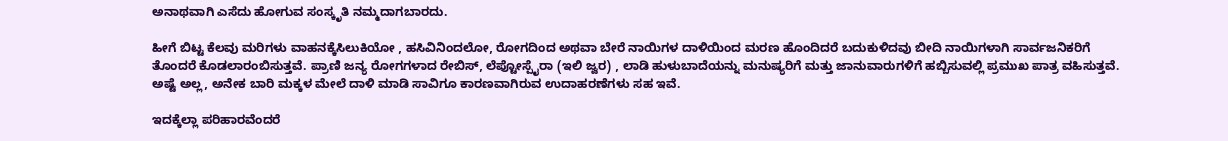ಅನಾಥವಾಗಿ ಎಸೆದು ಹೋಗುವ ಸಂಸ್ಕೃತಿ ನಮ್ಮದಾಗಬಾರದು.

ಹೀಗೆ ಬಿಟ್ಟ ಕೆಲವು ಮರಿಗಳು ವಾಹನಕ್ಕೆಸಿಲುಕಿಯೋ , ಹಸಿವಿನಿಂದಲೋ, ರೋಗದಿಂದ ಅಥವಾ ಬೇರೆ ನಾಯಿಗಳ ದಾಳಿಯಿಂದ ಮರಣ ಹೊಂದಿದರೆ ಬದುಕುಳಿದವು ಬೀದಿ ನಾಯಿಗಳಾಗಿ ಸಾರ್ವಜನಿಕರಿಗೆ ತೊಂದರೆ ಕೊಡಲಾರಂಬಿಸುತ್ತವೆ. ಪ್ರಾಣಿ ಜನ್ಯ ರೋಗಗಳಾದ ರೇಬಿಸ್, ಲೆಪ್ಟೋಸ್ಪೈರಾ (ಇಲಿ ಜ್ವರ) , ಲಾಡಿ ಹುಳುಬಾದೆಯನ್ನು ಮನುಷ್ಯರಿಗೆ ಮತ್ತು ಜಾನುವಾರುಗಳಿಗೆ ಹಬ್ಬಿಸುವಲ್ಲಿ ಪ್ರಮುಖ ಪಾತ್ರ ವಹಿಸುತ್ತವೆ. ಅಷ್ಟೆ ಅಲ್ಲ, ಅನೇಕ ಬಾರಿ ಮಕ್ಕಳ ಮೇಲೆ ದಾಳಿ ಮಾಡಿ ಸಾವಿಗೂ ಕಾರಣವಾಗಿರುವ ಉದಾಹರಣೆಗಳು ಸಹ ಇವೆ.

ಇದಕ್ಕೆಲ್ಲಾ ಪರಿಹಾರವೆಂದರೆ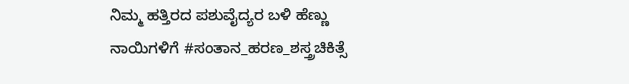ನಿಮ್ಮ ಹತ್ತಿರದ ಪಶುವೈದ್ಯರ ಬಳಿ ಹೆಣ್ಣು ನಾಯಿಗಳಿಗೆ #ಸಂತಾನ_ಹರಣ_ಶಸ್ತ್ರಚಿಕಿತ್ಸೆ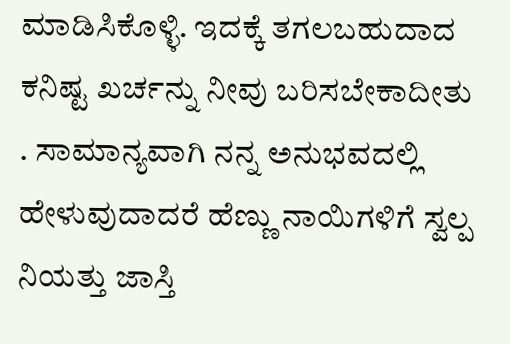ಮಾಡಿಸಿಕೊಳ್ಳಿ. ಇದಕ್ಕೆ ತಗಲಬಹುದಾದ ಕನಿಷ್ಟ ಖರ್ಚನ್ನು ನೀವು ಬರಿಸಬೇಕಾದೀತು . ಸಾಮಾನ್ಯವಾಗಿ ನನ್ನ ಅನುಭವದಲ್ಲಿ ಹೇಳುವುದಾದರೆ ಹೆಣ್ಣು ನಾಯಿಗಳಿಗೆ ಸ್ವಲ್ಪ ನಿಯತ್ತು ಜಾಸ್ತಿ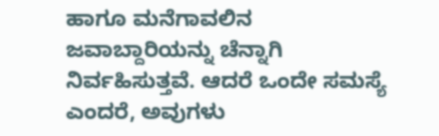ಹಾಗೂ ಮನೆಗಾವಲಿನ ಜವಾಬ್ದಾರಿಯನ್ನು ಚೆನ್ನಾಗಿ ನಿರ್ವಹಿಸುತ್ತವೆ. ಆದರೆ ಒಂದೇ ಸಮಸ್ಯೆ ಎಂದರೆ, ಅವುಗಳು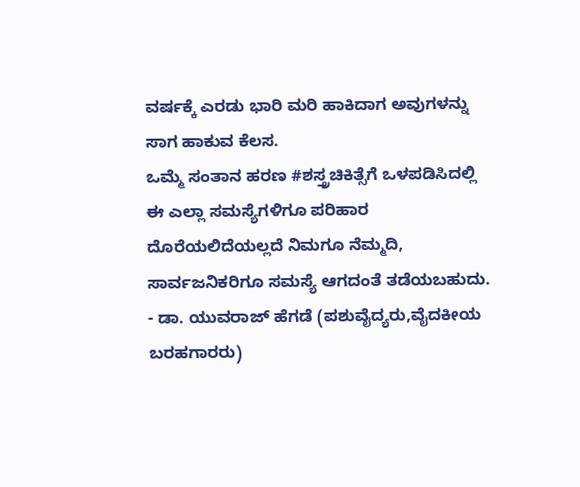ವರ್ಷಕ್ಕೆ ಎರಡು ಭಾರಿ ಮರಿ ಹಾಕಿದಾಗ ಅವುಗಳನ್ನು ಸಾಗ ಹಾಕುವ ಕೆಲಸ.
ಒಮ್ಮೆ ಸಂತಾನ ಹರಣ #ಶಸ್ತ್ರಚಿಕಿತ್ಸೆಗೆ ಒಳಪಡಿಸಿದಲ್ಲಿ ಈ ಎಲ್ಲಾ ಸಮಸ್ಯೆಗಳಿಗೂ ಪರಿಹಾರ ದೊರೆಯಲಿದೆಯಲ್ಲದೆ ನಿಮಗೂ ನೆಮ್ಮದಿ, ಸಾರ್ವಜನಿಕರಿಗೂ ಸಮಸ್ಯೆ ಆಗದಂತೆ ತಡೆಯಬಹುದು.
- ಡಾ. ಯುವರಾಜ್ ಹೆಗಡೆ (ಪಶುವೈದ್ಯರು,ವೈದಕೀಯ ಬರಹಗಾರರು)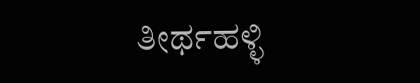ತೀರ್ಥಹಳ್ಳಿ